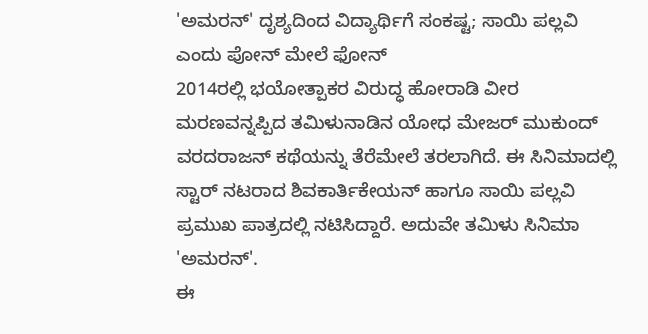'ಅಮರನ್' ದೃಶ್ಯದಿಂದ ವಿದ್ಯಾರ್ಥಿಗೆ ಸಂಕಷ್ಟ; ಸಾಯಿ ಪಲ್ಲವಿ ಎಂದು ಪೋನ್ ಮೇಲೆ ಫೋನ್
2014ರಲ್ಲಿ ಭಯೋತ್ಪಾಕರ ವಿರುದ್ಧ ಹೋರಾಡಿ ವೀರ ಮರಣವನ್ನಪ್ಪಿದ ತಮಿಳುನಾಡಿನ ಯೋಧ ಮೇಜರ್ ಮುಕುಂದ್ ವರದರಾಜನ್ ಕಥೆಯನ್ನು ತೆರೆಮೇಲೆ ತರಲಾಗಿದೆ. ಈ ಸಿನಿಮಾದಲ್ಲಿ ಸ್ಟಾರ್ ನಟರಾದ ಶಿವಕಾರ್ತಿಕೇಯನ್ ಹಾಗೂ ಸಾಯಿ ಪಲ್ಲವಿ ಪ್ರಮುಖ ಪಾತ್ರದಲ್ಲಿ ನಟಿಸಿದ್ದಾರೆ. ಅದುವೇ ತಮಿಳು ಸಿನಿಮಾ 'ಅಮರನ್'.
ಈ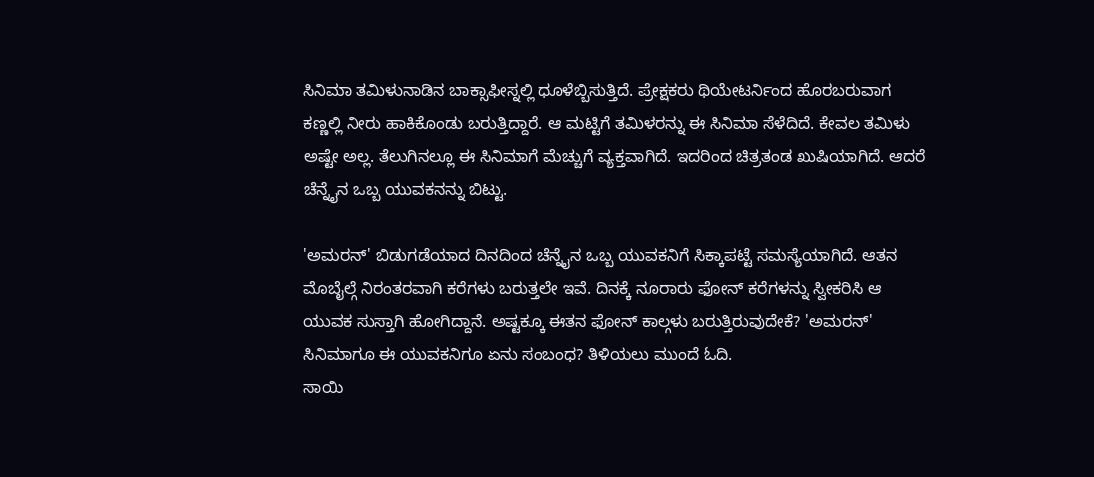ಸಿನಿಮಾ ತಮಿಳುನಾಡಿನ ಬಾಕ್ಸಾಫೀಸ್ನಲ್ಲಿ ಧೂಳೆಬ್ಬಿಸುತ್ತಿದೆ. ಪ್ರೇಕ್ಷಕರು ಥಿಯೇಟರ್ನಿಂದ ಹೊರಬರುವಾಗ ಕಣ್ಣಲ್ಲಿ ನೀರು ಹಾಕಿಕೊಂಡು ಬರುತ್ತಿದ್ದಾರೆ. ಆ ಮಟ್ಟಿಗೆ ತಮಿಳರನ್ನು ಈ ಸಿನಿಮಾ ಸೆಳೆದಿದೆ. ಕೇವಲ ತಮಿಳು ಅಷ್ಟೇ ಅಲ್ಲ. ತೆಲುಗಿನಲ್ಲೂ ಈ ಸಿನಿಮಾಗೆ ಮೆಚ್ಚುಗೆ ವ್ಯಕ್ತವಾಗಿದೆ. ಇದರಿಂದ ಚಿತ್ರತಂಡ ಖುಷಿಯಾಗಿದೆ. ಆದರೆ ಚೆನ್ನೈನ ಒಬ್ಬ ಯುವಕನನ್ನು ಬಿಟ್ಟು.

'ಅಮರನ್' ಬಿಡುಗಡೆಯಾದ ದಿನದಿಂದ ಚೆನ್ನೈನ ಒಬ್ಬ ಯುವಕನಿಗೆ ಸಿಕ್ಕಾಪಟ್ಟೆ ಸಮಸ್ಯೆಯಾಗಿದೆ. ಆತನ ಮೊಬೈಲ್ಗೆ ನಿರಂತರವಾಗಿ ಕರೆಗಳು ಬರುತ್ತಲೇ ಇವೆ. ದಿನಕ್ಕೆ ನೂರಾರು ಫೋನ್ ಕರೆಗಳನ್ನು ಸ್ವೀಕರಿಸಿ ಆ ಯುವಕ ಸುಸ್ತಾಗಿ ಹೋಗಿದ್ದಾನೆ. ಅಷ್ಟಕ್ಕೂ ಈತನ ಫೋನ್ ಕಾಲ್ಗಳು ಬರುತ್ತಿರುವುದೇಕೆ? 'ಅಮರನ್' ಸಿನಿಮಾಗೂ ಈ ಯುವಕನಿಗೂ ಏನು ಸಂಬಂಧ? ತಿಳಿಯಲು ಮುಂದೆ ಓದಿ.
ಸಾಯಿ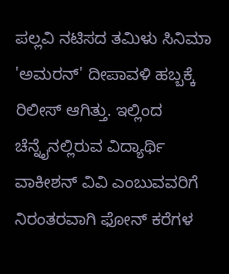ಪಲ್ಲವಿ ನಟಿಸದ ತಮಿಳು ಸಿನಿಮಾ 'ಅಮರನ್' ದೀಪಾವಳಿ ಹಬ್ಬಕ್ಕೆ ರಿಲೀಸ್ ಆಗಿತ್ತು. ಇಲ್ಲಿಂದ ಚೆನ್ನೈನಲ್ಲಿರುವ ವಿದ್ಯಾರ್ಥಿ ವಾಕೀಶನ್ ವಿವಿ ಎಂಬುವವರಿಗೆ ನಿರಂತರವಾಗಿ ಫೋನ್ ಕರೆಗಳ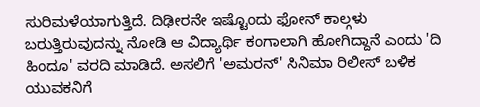ಸುರಿಮಳೆಯಾಗುತ್ತಿದೆ. ದಿಢೀರನೇ ಇಷ್ಟೊಂದು ಫೋನ್ ಕಾಲ್ಗಳು ಬರುತ್ತಿರುವುದನ್ನು ನೋಡಿ ಆ ವಿದ್ಯಾರ್ಥಿ ಕಂಗಾಲಾಗಿ ಹೋಗಿದ್ದಾನೆ ಎಂದು 'ದಿ ಹಿಂದೂ' ವರದಿ ಮಾಡಿದೆ. ಅಸಲಿಗೆ 'ಅಮರನ್' ಸಿನಿಮಾ ರಿಲೀಸ್ ಬಳಿಕ ಯುವಕನಿಗೆ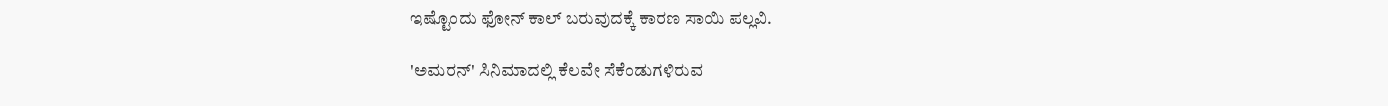ಇಷ್ಟೊಂದು ಫೋನ್ ಕಾಲ್ ಬರುವುದಕ್ಕೆ ಕಾರಣ ಸಾಯಿ ಪಲ್ಲವಿ.

'ಅಮರನ್' ಸಿನಿಮಾದಲ್ಲಿ ಕೆಲವೇ ಸೆಕೆಂಡುಗಳಿರುವ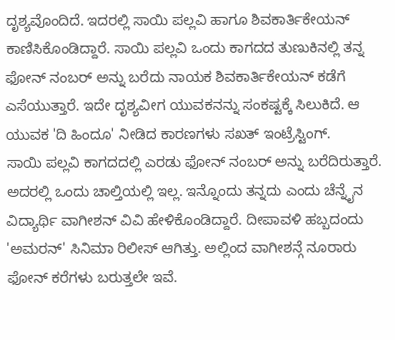ದೃಶ್ಯವೊಂದಿದೆ. ಇದರಲ್ಲಿ ಸಾಯಿ ಪಲ್ಲವಿ ಹಾಗೂ ಶಿವಕಾರ್ತಿಕೇಯನ್ ಕಾಣಿಸಿಕೊಂಡಿದ್ದಾರೆ. ಸಾಯಿ ಪಲ್ಲವಿ ಒಂದು ಕಾಗದದ ತುಣುಕಿನಲ್ಲಿ ತನ್ನ ಫೋನ್ ನಂಬರ್ ಅನ್ನು ಬರೆದು ನಾಯಕ ಶಿವಕಾರ್ತಿಕೇಯನ್ ಕಡೆಗೆ ಎಸೆಯುತ್ತಾರೆ. ಇದೇ ದೃಶ್ಯವೀಗ ಯುವಕನನ್ನು ಸಂಕಷ್ಟಕ್ಕೆ ಸಿಲುಕಿದೆ. ಆ ಯುವಕ 'ದಿ ಹಿಂದೂ' ನೀಡಿದ ಕಾರಣಗಳು ಸಖತ್ ಇಂಟ್ರೆಸ್ಟಿಂಗ್.
ಸಾಯಿ ಪಲ್ಲವಿ ಕಾಗದದಲ್ಲಿ ಎರಡು ಫೋನ್ ನಂಬರ್ ಅನ್ನು ಬರೆದಿರುತ್ತಾರೆ. ಅದರಲ್ಲಿ ಒಂದು ಚಾಲ್ತಿಯಲ್ಲಿ ಇಲ್ಲ. ಇನ್ನೊಂದು ತನ್ನದು ಎಂದು ಚೆನ್ನೈನ ವಿದ್ಯಾರ್ಥಿ ವಾಗೀಶನ್ ವಿವಿ ಹೇಳಿಕೊಂಡಿದ್ದಾರೆ. ದೀಪಾವಳಿ ಹಬ್ಬದಂದು 'ಅಮರನ್' ಸಿನಿಮಾ ರಿಲೀಸ್ ಆಗಿತ್ತು. ಅಲ್ಲಿಂದ ವಾಗೀಶನ್ಗೆ ನೂರಾರು ಫೋನ್ ಕರೆಗಳು ಬರುತ್ತಲೇ ಇವೆ.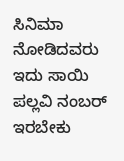ಸಿನಿಮಾ ನೋಡಿದವರು ಇದು ಸಾಯಿ ಪಲ್ಲವಿ ನಂಬರ್ ಇರಬೇಕು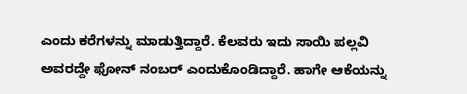ಎಂದು ಕರೆಗಳನ್ನು ಮಾಡುತ್ತಿದ್ದಾರೆ. ಕೆಲವರು ಇದು ಸಾಯಿ ಪಲ್ಲವಿ ಅವರದ್ದೇ ಫೋನ್ ನಂಬರ್ ಎಂದುಕೊಂಡಿದ್ದಾರೆ. ಹಾಗೇ ಆಕೆಯನ್ನು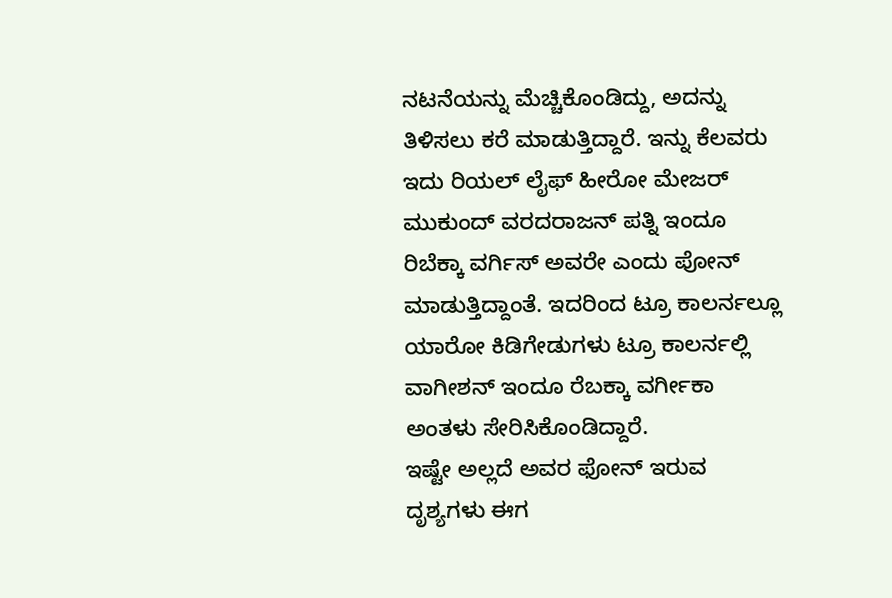ನಟನೆಯನ್ನು ಮೆಚ್ಚಿಕೊಂಡಿದ್ದು, ಅದನ್ನು ತಿಳಿಸಲು ಕರೆ ಮಾಡುತ್ತಿದ್ದಾರೆ. ಇನ್ನು ಕೆಲವರು ಇದು ರಿಯಲ್ ಲೈಫ್ ಹೀರೋ ಮೇಜರ್ ಮುಕುಂದ್ ವರದರಾಜನ್ ಪತ್ನಿ ಇಂದೂ ರಿಬೆಕ್ಕಾ ವರ್ಗಿಸ್ ಅವರೇ ಎಂದು ಪೋನ್ ಮಾಡುತ್ತಿದ್ದಾಂತೆ. ಇದರಿಂದ ಟ್ರೂ ಕಾಲರ್ನಲ್ಲೂ ಯಾರೋ ಕಿಡಿಗೇಡುಗಳು ಟ್ರೂ ಕಾಲರ್ನಲ್ಲಿ ವಾಗೀಶನ್ ಇಂದೂ ರೆಬಕ್ಕಾ ವರ್ಗೀಕಾ ಅಂತಳು ಸೇರಿಸಿಕೊಂಡಿದ್ದಾರೆ.
ಇಷ್ಟೇ ಅಲ್ಲದೆ ಅವರ ಫೋನ್ ಇರುವ ದೃಶ್ಯಗಳು ಈಗ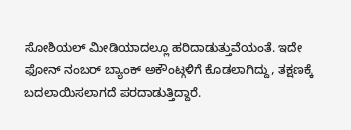ಸೋಶಿಯಲ್ ಮೀಡಿಯಾದಲ್ಲೂ ಹರಿದಾಡುತ್ತುವೆಯಂತೆ. ಇದೇ ಫೋನ್ ನಂಬರ್ ಬ್ಯಾಂಕ್ ಅಕೌಂಟ್ಗಳಿಗೆ ಕೊಡಲಾಗಿದ್ದು, ತಕ್ಷಣಕ್ಕೆ ಬದಲಾಯಿಸಲಾಗದೆ ಪರದಾಡುತ್ತಿದ್ದಾರೆ.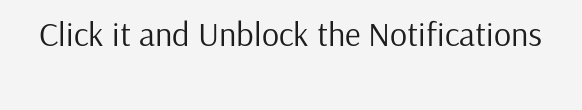Click it and Unblock the Notifications